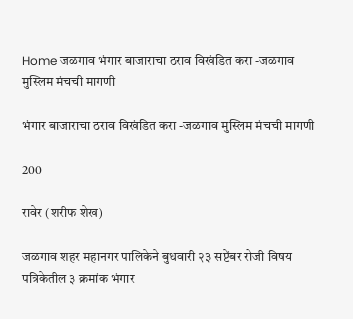Home जळगाव भंगार बाजाराचा ठराव विखंडित करा -जळगाव मुस्लिम मंचची मागणी

भंगार बाजाराचा ठराव विखंडित करा -जळगाव मुस्लिम मंचची मागणी

200

रावेर (शरीफ शेख)

जळगाव शहर महानगर पालिकेने बुधवारी २३ सप्टेंबर रोजी विषय पत्रिकेतील ३ क्रमांक भंगार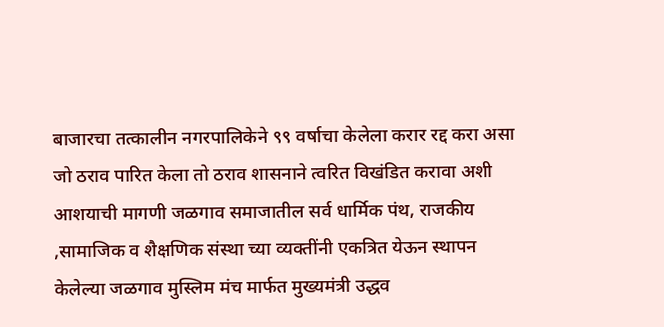बाजारचा तत्कालीन नगरपालिकेने ९९ वर्षाचा केलेला करार रद्द करा असा जो ठराव पारित केला तो ठराव शासनाने त्वरित विखंडित करावा अशी आशयाची मागणी जळगाव समाजातील सर्व धार्मिक पंथ, राजकीय ,सामाजिक व शैक्षणिक संस्था च्या व्यक्तींनी एकत्रित येऊन स्थापन केलेल्या जळगाव मुस्लिम मंच मार्फत मुख्यमंत्री उद्धव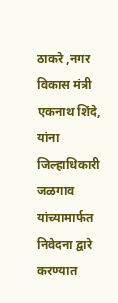ठाकरे ,नगर विकास मंत्री एकनाथ शिंदे, यांना जिल्हाधिकारी जळगाव यांच्यामार्फत निवेदना द्वारे करण्यात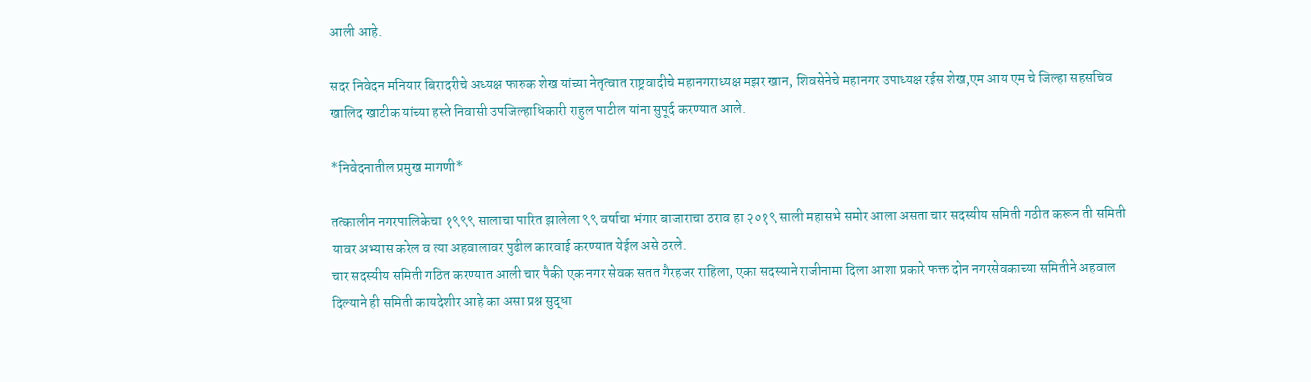आली आहे.

सदर निवेदन मनियार बिरादरीचे अध्यक्ष फारुक शेख यांच्या नेतृत्वात राष्ट्रवादीचे महानगराध्यक्ष मझर खान, शिवसेनेचे महानगर उपाध्यक्ष रईस शेख,एम आय एम चे जिल्हा सहसचिव खालिद खाटीक यांच्या हस्ते निवासी उपजिल्हाधिकारी राहुल पाटील यांना सुपूर्द करण्यात आले.

*निवेदनातील प्रमुख मागणी*

तत्कालीन नगरपालिकेचा १९९९ सालाचा पारित झालेला ९९ वर्षाचा भंगार बाजाराचा ठराव हा २०१९ साली महासभे समोर आला असता चार सदस्यीय समिती गठीत करून ती समिती यावर अभ्यास करेल व त्या अहवालावर पुढील कारवाई करण्यात येईल असे ठरले.
चार सदस्यीय समिती गठित करण्यात आली चार पैकी एक नगर सेवक सतत गैरहजर राहिला, एका सदस्याने राजीनामा दिला आशा प्रकारे फक्त दोन नगरसेवकाच्या समितीने अहवाल दिल्याने ही समिती कायदेशीर आहे का असा प्रश्न सुद्धा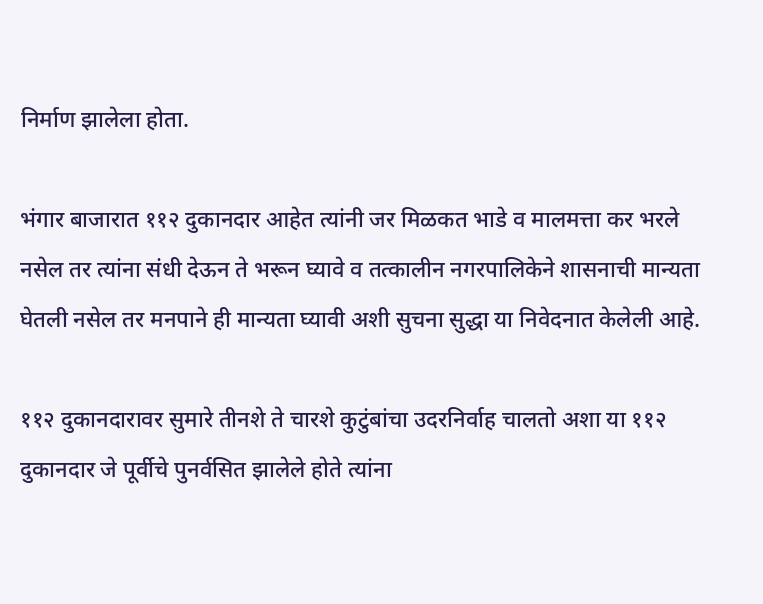निर्माण झालेला होता.

भंगार बाजारात ११२ दुकानदार आहेत त्यांनी जर मिळकत भाडे व मालमत्ता कर भरले नसेल तर त्यांना संधी देऊन ते भरून घ्यावे व तत्कालीन नगरपालिकेने शासनाची मान्यता घेतली नसेल तर मनपाने ही मान्यता घ्यावी अशी सुचना सुद्धा या निवेदनात केलेली आहे.

११२ दुकानदारावर सुमारे तीनशे ते चारशे कुटुंबांचा उदरनिर्वाह चालतो अशा या ११२ दुकानदार जे पूर्वीचे पुनर्वसित झालेले होते त्यांना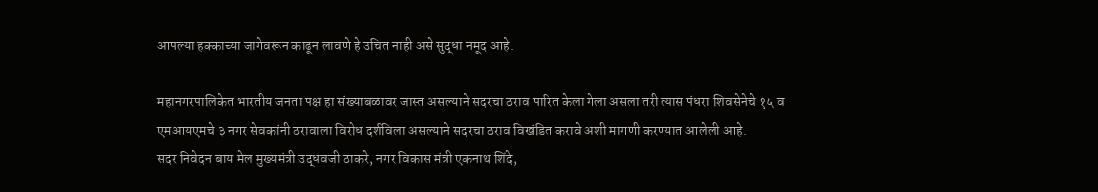आपल्या हक्काच्या जागेवरून काढून लावणे हे उचित नाही असे सुद्धा नमूद आहे.

महानगरपालिकेत भारतीय जनता पक्ष हा संख्याबळावर जास्त असल्याने सदरचा ठराव पारित केला गेला असला तरी त्यास पंधरा शिवसेनेचे १५ व एमआयएमचे ३ नगर सेवकांनी ठरावाला विरोध दर्शविला असल्याने सदरचा ठराव विखंडित करावे अशी मागणी करण्यात आलेली आहे.
सदर निवेदन बाय मेल मुख्यमंत्री उद्धवजी ठाकरे, नगर विकास मंत्री एकनाथ शिंदे,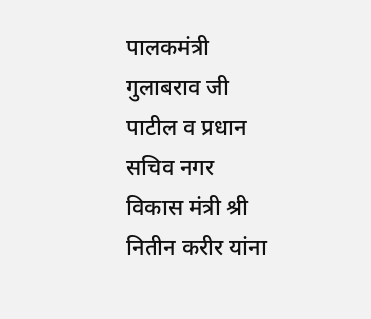पालकमंत्री गुलाबराव जी पाटील व प्रधान सचिव नगर विकास मंत्री श्री नितीन करीर यांना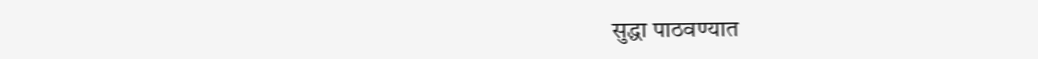सुद्धा पाठवण्यात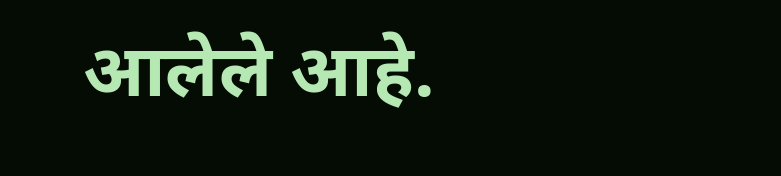आलेले आहे.